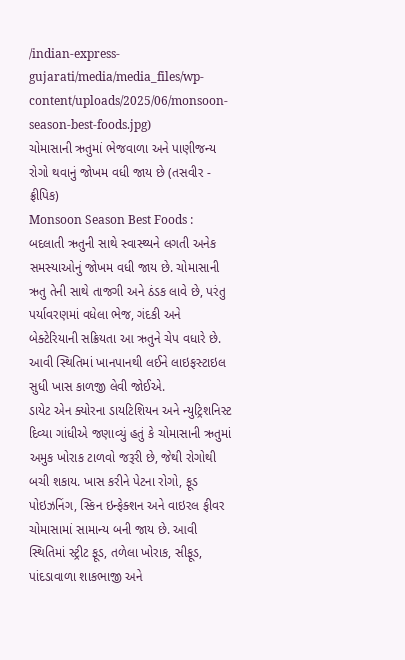/indian-express-gujarati/media/media_files/wp-content/uploads/2025/06/monsoon-season-best-foods.jpg)
ચોમાસાની ઋતુમાં ભેજવાળા અને પાણીજન્ય રોગો થવાનું જોખમ વધી જાય છે (તસવીર - ફ્રીપિક)
Monsoon Season Best Foods : બદલાતી ઋતુની સાથે સ્વાસ્થ્યને લગતી અનેક સમસ્યાઓનું જોખમ વધી જાય છે. ચોમાસાની ઋતુ તેની સાથે તાજગી અને ઠંડક લાવે છે, પરંતુ પર્યાવરણમાં વધેલા ભેજ, ગંદકી અને બેક્ટેરિયાની સક્રિયતા આ ઋતુને ચેપ વધારે છે. આવી સ્થિતિમાં ખાનપાનથી લઈને લાઇફસ્ટાઇલ સુધી ખાસ કાળજી લેવી જોઈએ.
ડાયેટ એન ક્યોરના ડાયટિશિયન અને ન્યુટ્રિશનિસ્ટ દિવ્યા ગાંધીએ જણાવ્યું હતું કે ચોમાસાની ઋતુમાં અમુક ખોરાક ટાળવો જરૂરી છે, જેથી રોગોથી બચી શકાય. ખાસ કરીને પેટના રોગો, ફૂડ પોઇઝનિંગ, સ્કિન ઇન્ફેક્શન અને વાઇરલ ફીવર ચોમાસામાં સામાન્ય બની જાય છે. આવી સ્થિતિમાં સ્ટ્રીટ ફૂડ, તળેલા ખોરાક, સીફૂડ, પાંદડાવાળા શાકભાજી અને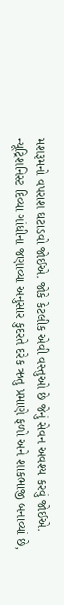મશરૂમનો વપરાશ ઘટાડવો જોઈએ. જોકે કેટલીક એવી વસ્તુઓ છે જેનું સેવન અવશ્ય કરવું જોઈએ.
ન્યૂટ્રિશનિસ્ટ દિવ્યા ગાંધીના જણાવ્યા અનુસાર કુદરતે દરેક ઋતુ પ્રમાણે ફળો અને શાકભાજી બનાવ્યાં છે,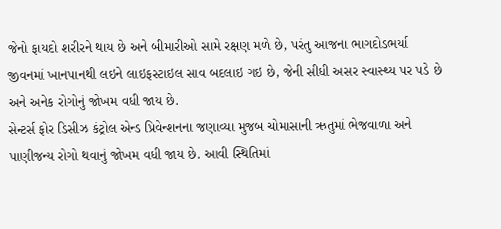જેનો ફાયદો શરીરને થાય છે અને બીમારીઓ સામે રક્ષણ મળે છે, પરંતુ આજના ભાગદોડભર્યા જીવનમાં ખાનપાનથી લઇને લાઇફસ્ટાઇલ સાવ બદલાઇ ગઇ છે, જેની સીધી અસર સ્વાસ્થ્ય પર પડે છે અને અનેક રોગોનું જોખમ વધી જાય છે.
સેન્ટર્સ ફોર ડિસીઝ કંટ્રોલ એન્ડ પ્રિવેન્શનના જણાવ્યા મુજબ ચોમાસાની ઋતુમાં ભેજવાળા અને પાણીજન્ય રોગો થવાનું જોખમ વધી જાય છે. આવી સ્થિતિમાં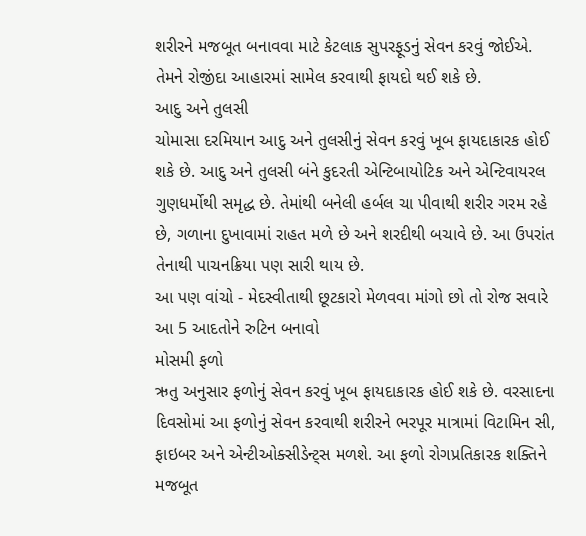શરીરને મજબૂત બનાવવા માટે કેટલાક સુપરફૂડનું સેવન કરવું જોઈએ. તેમને રોજીંદા આહારમાં સામેલ કરવાથી ફાયદો થઈ શકે છે.
આદુ અને તુલસી
ચોમાસા દરમિયાન આદુ અને તુલસીનું સેવન કરવું ખૂબ ફાયદાકારક હોઈ શકે છે. આદુ અને તુલસી બંને કુદરતી એન્ટિબાયોટિક અને એન્ટિવાયરલ ગુણધર્મોથી સમૃદ્ધ છે. તેમાંથી બનેલી હર્બલ ચા પીવાથી શરીર ગરમ રહે છે, ગળાના દુખાવામાં રાહત મળે છે અને શરદીથી બચાવે છે. આ ઉપરાંત તેનાથી પાચનક્રિયા પણ સારી થાય છે.
આ પણ વાંચો - મેદસ્વીતાથી છૂટકારો મેળવવા માંગો છો તો રોજ સવારે આ 5 આદતોને રુટિન બનાવો
મોસમી ફળો
ઋતુ અનુસાર ફળોનું સેવન કરવું ખૂબ ફાયદાકારક હોઈ શકે છે. વરસાદના દિવસોમાં આ ફળોનું સેવન કરવાથી શરીરને ભરપૂર માત્રામાં વિટામિન સી, ફાઇબર અને એન્ટીઓક્સીડેન્ટ્સ મળશે. આ ફળો રોગપ્રતિકારક શક્તિને મજબૂત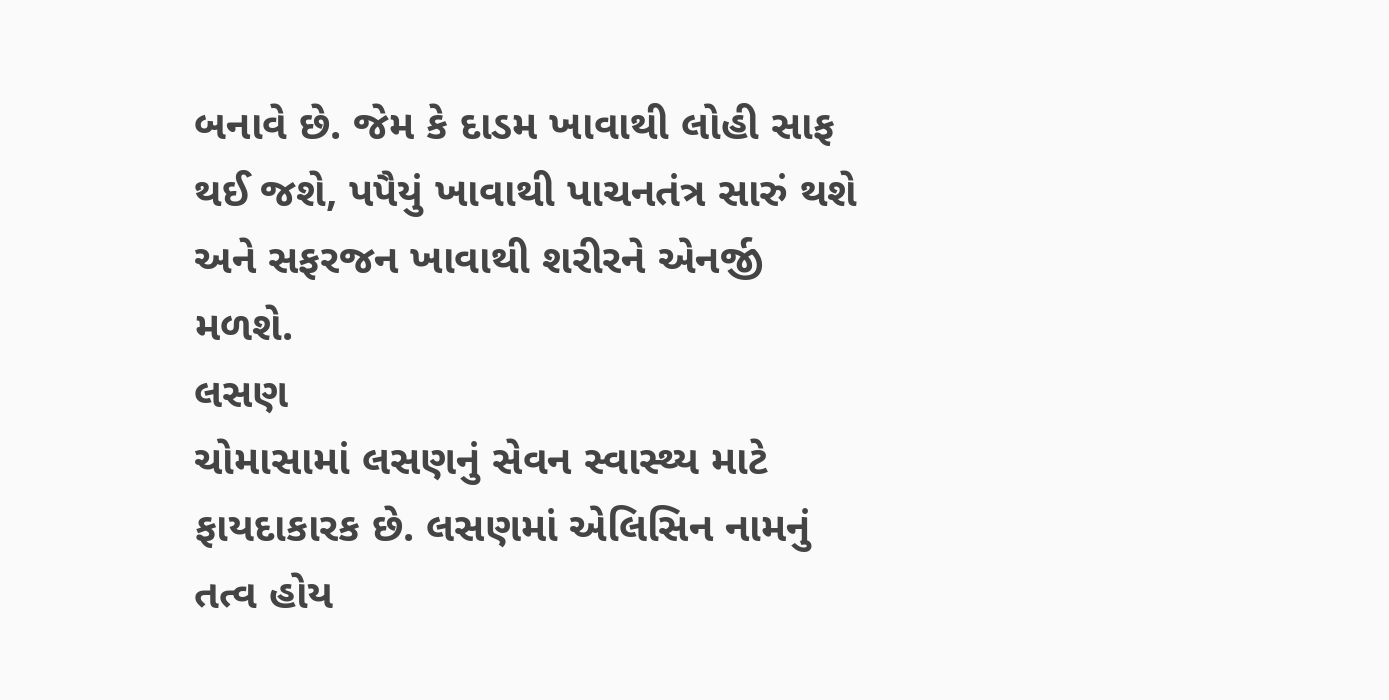બનાવે છે. જેમ કે દાડમ ખાવાથી લોહી સાફ થઈ જશે, પપૈયું ખાવાથી પાચનતંત્ર સારું થશે અને સફરજન ખાવાથી શરીરને એનર્જી મળશે.
લસણ
ચોમાસામાં લસણનું સેવન સ્વાસ્થ્ય માટે ફાયદાકારક છે. લસણમાં એલિસિન નામનું તત્વ હોય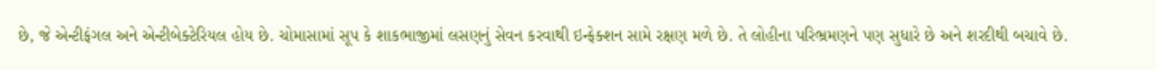છે, જે એન્ટીફંગલ અને એન્ટીબેક્ટેરિયલ હોય છે. ચોમાસામાં સૂપ કે શાકભાજીમાં લસણનું સેવન કરવાથી ઇન્ફેક્શન સામે રક્ષણ મળે છે. તે લોહીના પરિભ્રમણને પણ સુધારે છે અને શરદીથી બચાવે છે.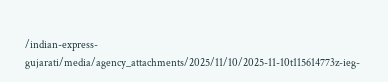/indian-express-gujarati/media/agency_attachments/2025/11/10/2025-11-10t115614773z-ieg-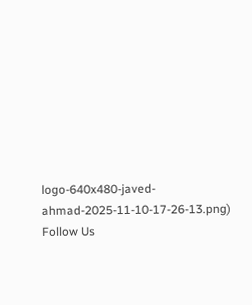logo-640x480-javed-ahmad-2025-11-10-17-26-13.png)
Follow Us